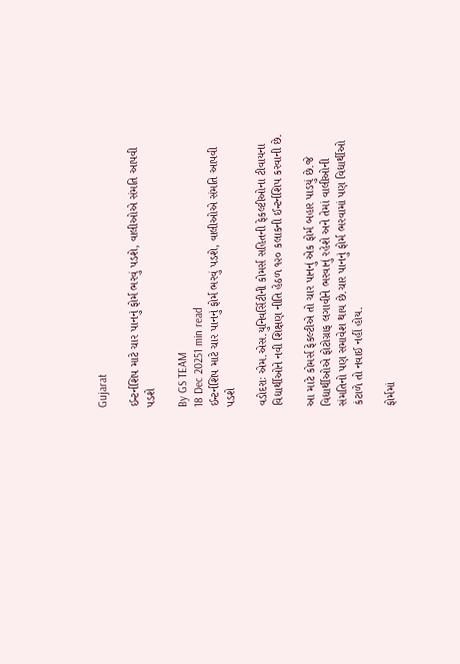Gujarat

ઈન્ટર્નશિપ માટે ચાર પાનનું ફોર્મ ભરવું પડશે, વાલીઓએ સંમતિ આપવી પડશે

By GS TEAM
18 Dec 20251 min read
ઈન્ટર્નશિપ માટે ચાર પાનનું ફોર્મ ભરવું પડશે, વાલીઓએ સંમતિ આપવી પડશે

વડોદરાઃ એમ.એસ.યુનિવર્સિટીની કોમર્સ સહિતની ફેકલ્ટીઓના ટીવાયના વિદ્યાર્થીઓને નવી શિક્ષણ નીતિ હેઠળ ૧૨૦ કલાકની ઈન્ટર્નશિપ કરવાની છે.

આ માટે કોમર્સ ફેકલ્ટીએ તો ચાર પાનનું એક ફોર્મ બહાર પાડયું છે.જે વિદ્યાર્થીઓએ ફોટોગ્રાફ લગાવીને ભરવાનું રહેશે અને તેમાં વાલીઓની સંમતિનો પણ સમાવેશ થાય છે.ચાર પાનનું ફોર્મ ભરવામાં પણ વિદ્યાર્થીઓ કંટાળે તો નવાઈ નહીં હોય.

ફોર્મમાં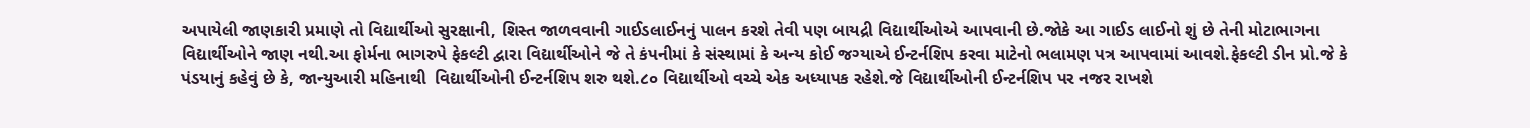અપાયેલી જાણકારી પ્રમાણે તો વિદ્યાર્થીઓ સુરક્ષાની, શિસ્ત જાળવવાની ગાઈડલાઈનનું પાલન કરશે તેવી પણ બાયદ્રી વિદ્યાર્થીઓએ આપવાની છે.જોકે આ ગાઈડ લાઈનો શું છે તેની મોટાભાગના વિદ્યાર્થીઓને જાણ નથી.આ ફોર્મના ભાગરુપે ફેકલ્ટી દ્વારા વિદ્યાર્થીઓને જે તે કંપનીમાં કે સંસ્થામાં કે અન્ય કોઈ જગ્યાએ ઈન્ટર્નશિપ કરવા માટેનો ભલામણ પત્ર આપવામાં આવશે.ફેકલ્ટી ડીન પ્રો.જે કે પંડયાનું કહેવું છે કે, જાન્યુઆરી મહિનાથી  વિદ્યાર્થીઓની ઈન્ટર્નશિપ શરુ થશે.૮૦ વિદ્યાર્થીઓ વચ્ચે એક અધ્યાપક રહેશે.જે વિદ્યાર્થીઓની ઈન્ટર્નશિપ પર નજર રાખશે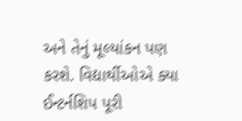અને તેનું મૂલ્યાંકન પણ કરશે. વિદ્યાર્થીઓએ ક્યા ઈન્ટર્નશિપ પૂરી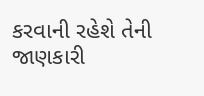કરવાની રહેશે તેની જાણકારી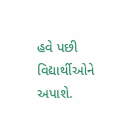હવે પછી વિદ્યાર્થીઓને અપાશે.